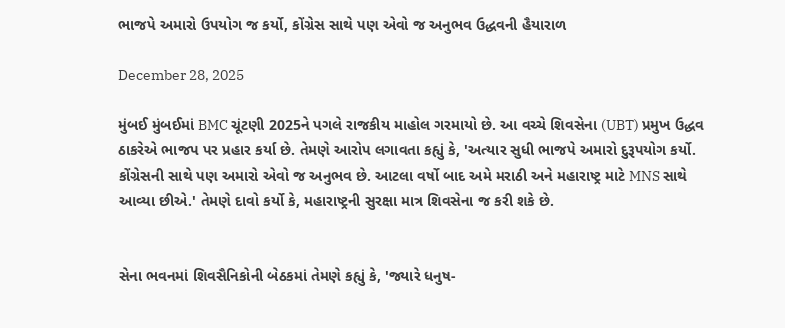ભાજપે અમારો ઉપયોગ જ કર્યો, કોંગ્રેસ સાથે પણ એવો જ અનુભવ ઉદ્ધવની હૈયારાળ

December 28, 2025

મુંબઈ મુંબઈમાં BMC ચૂંટણી 2025ને પગલે રાજકીય માહોલ ગરમાયો છે. આ વચ્ચે શિવસેના (UBT) પ્રમુખ ઉદ્ધવ ઠાકરેએ ભાજપ પર પ્રહાર કર્યા છે. તેમણે આરોપ લગાવતા કહ્યું કે, 'અત્યાર સુધી ભાજપે અમારો દુરૂપયોગ કર્યો. કોંગ્રેસની સાથે પણ અમારો એવો જ અનુભવ છે. આટલા વર્ષો બાદ અમે મરાઠી અને મહારાષ્ટ્ર માટે MNS સાથે આવ્યા છીએ.' તેમણે દાવો કર્યો કે, મહારાષ્ટ્રની સુરક્ષા માત્ર શિવસેના જ કરી શકે છે.


સેના ભવનમાં શિવસૈનિકોની બેઠકમાં તેમણે કહ્યું કે, 'જ્યારે ધનુષ-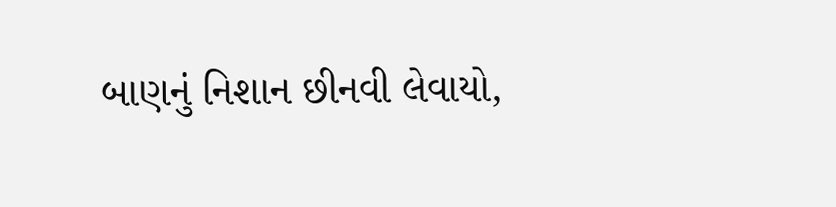બાણનું નિશાન છીનવી લેવાયો,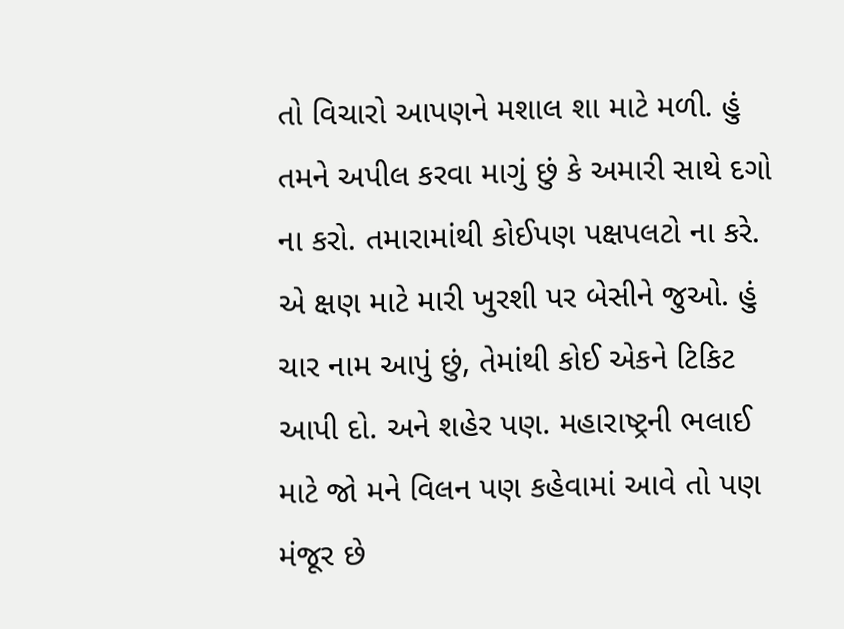તો વિચારો આપણને મશાલ શા માટે મળી. હું તમને અપીલ કરવા માગું છું કે અમારી સાથે દગો ના કરો. તમારામાંથી કોઈપણ પક્ષપલટો ના કરે. એ ક્ષણ માટે મારી ખુરશી પર બેસીને જુઓ. હું ચાર નામ આપું છું, તેમાંથી કોઈ એકને ટિકિટ આપી દો. અને શહેર પણ. મહારાષ્ટ્રની ભલાઈ માટે જો મને વિલન પણ કહેવામાં આવે તો પણ મંજૂર છે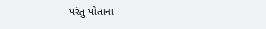પરંતુ પોતાના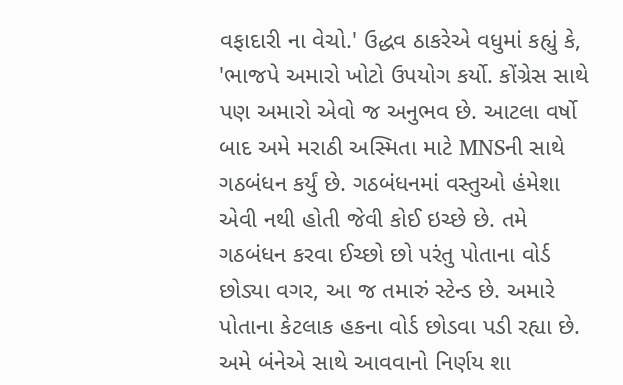વફાદારી ના વેચો.' ઉદ્ધવ ઠાકરેએ વધુમાં કહ્યું કે, 'ભાજપે અમારો ખોટો ઉપયોગ કર્યો. કોંગ્રેસ સાથે પણ અમારો એવો જ અનુભવ છે. આટલા વર્ષો બાદ અમે મરાઠી અસ્મિતા માટે MNSની સાથે ગઠબંધન કર્યું છે. ગઠબંધનમાં વસ્તુઓ હંમેશા એવી નથી હોતી જેવી કોઈ ઇચ્છે છે. તમે ગઠબંધન કરવા ઈચ્છો છો પરંતુ પોતાના વોર્ડ છોડ્યા વગર, આ જ તમારું સ્ટેન્ડ છે. અમારે પોતાના કેટલાક હકના વોર્ડ છોડવા પડી રહ્યા છે. અમે બંનેએ સાથે આવવાનો નિર્ણય શા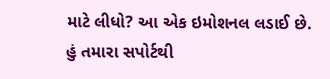માટે લીધો? આ એક ઇમોશનલ લડાઈ છે. હું તમારા સપોર્ટથી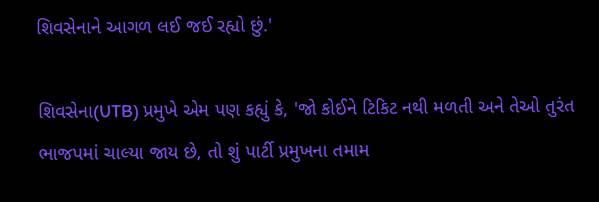શિવસેનાને આગળ લઈ જઈ રહ્યો છું.'

શિવસેના(UTB) પ્રમુખે એમ પણ કહ્યું કે, 'જો કોઈને ટિકિટ નથી મળતી અને તેઓ તુરંત ભાજપમાં ચાલ્યા જાય છે, તો શું પાર્ટી પ્રમુખના તમામ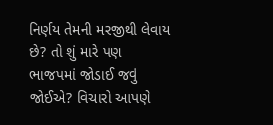નિર્ણય તેમની મરજીથી લેવાય છે? તો શું મારે પણ ભાજપમાં જોડાઈ જવું જોઈએ? વિચારો આપણે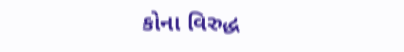કોના વિરુદ્ધ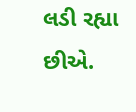લડી રહ્યા છીએ.